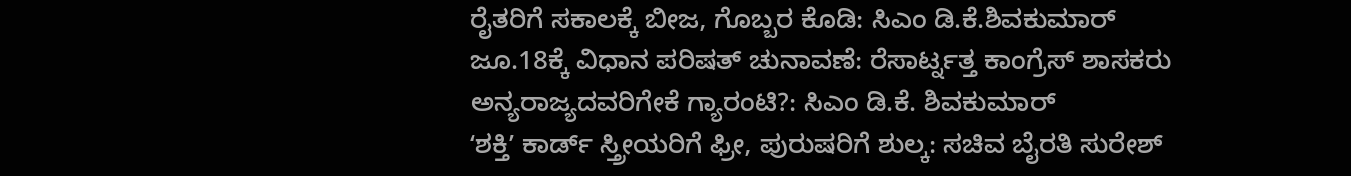ರೈತರಿಗೆ ಸಕಾಲಕ್ಕೆ ಬೀಜ, ಗೊಬ್ಬರ ಕೊಡಿ: ಸಿಎಂ ಡಿ.ಕೆ.ಶಿವಕುಮಾರ್
ಜೂ.18ಕ್ಕೆ ವಿಧಾನ ಪರಿಷತ್ ಚುನಾವಣೆ: ರೆಸಾರ್ಟ್ನತ್ತ ಕಾಂಗ್ರೆಸ್ ಶಾಸಕರು
ಅನ್ಯರಾಜ್ಯದವರಿಗೇಕೆ ಗ್ಯಾರಂಟಿ?: ಸಿಎಂ ಡಿ.ಕೆ. ಶಿವಕುಮಾರ್
ʻಶಕ್ತಿʼ ಕಾರ್ಡ್ ಸ್ತ್ರೀಯರಿಗೆ ಫ್ರೀ, ಪುರುಷರಿಗೆ ಶುಲ್ಕ: ಸಚಿವ ಬೈರತಿ ಸುರೇಶ್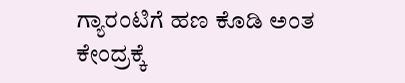ಗ್ಯಾರಂಟಿಗೆ ಹಣ ಕೊಡಿ ಅಂತ ಕೇಂದ್ರಕ್ಕೆ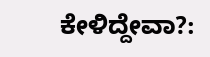ಕೇಳಿದ್ದೇವಾ?: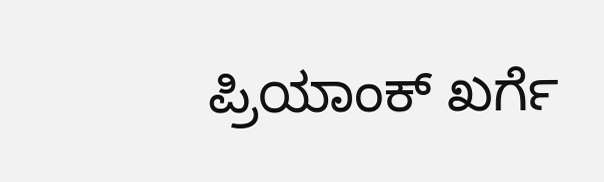ಪ್ರಿಯಾಂಕ್ ಖರ್ಗೆ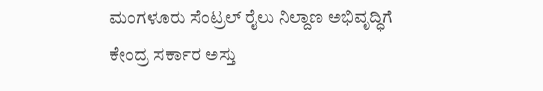ಮಂಗಳೂರು ಸೆಂಟ್ರಲ್ ರೈಲು ನಿಲ್ದಾಣ ಅಭಿವೃದ್ಧಿಗೆ ಕೇಂದ್ರ ಸರ್ಕಾರ ಅಸ್ತು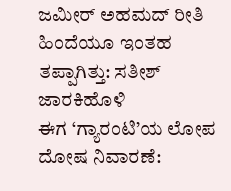ಜಮೀರ್ ಅಹಮದ್ ರೀತಿ ಹಿಂದೆಯೂ ಇಂತಹ ತಪ್ಪಾಗಿತ್ತು: ಸತೀಶ್ ಜಾರಕಿಹೊಳಿ
ಈಗ ‘ಗ್ಯಾರಂಟಿ’ಯ ಲೋಪ ದೋಷ ನಿವಾರಣೆ: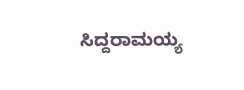ಸಿದ್ದರಾಮಯ್ಯ